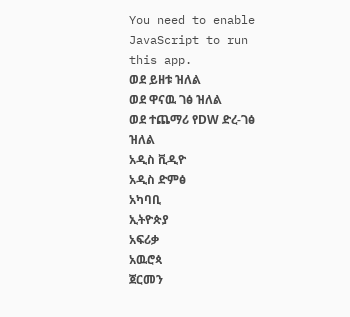You need to enable JavaScript to run this app.
ወደ ይዘቱ ዝለል
ወደ ዋናዉ ገፅ ዝለል
ወደ ተጨማሪ የDW ድረ-ገፅ ዝለል
አዲስ ቪዲዮ
አዲስ ድምፅ
አካባቢ
ኢትዮጵያ
አፍሪቃ
አዉሮጳ
ጀርመን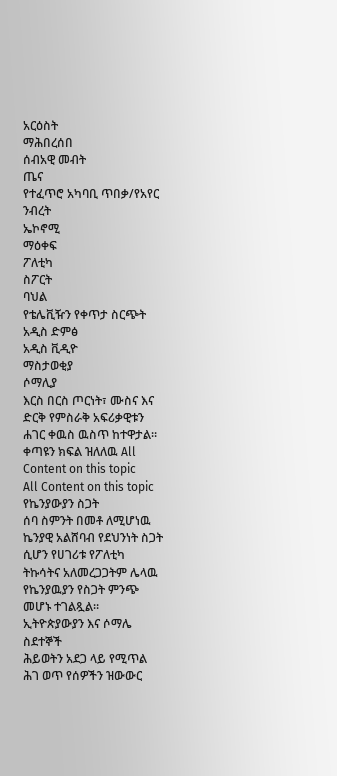አርዕስት
ማሕበረሰበ
ሰብአዊ መብት
ጤና
የተፈጥሮ አካባቢ ጥበቃ/የአየር ንብረት
ኤኮኖሚ
ማዕቀፍ
ፖለቲካ
ስፖርት
ባህል
የቴሌቪዥን የቀጥታ ስርጭት
አዲስ ድምፅ
አዲስ ቪዲዮ
ማስታወቂያ
ሶማሊያ
እርስ በርስ ጦርነት፣ ሙስና እና ድርቅ የምስራቅ አፍሪቃዊቱን ሐገር ቀዉስ ዉስጥ ከተዋታል።
ቀጣዩን ክፍል ዝለለዉ All Content on this topic
All Content on this topic
የኬንያውያን ስጋት
ሰባ ስምንት በመቶ ለሚሆነዉ ኬንያዊ አልሸባብ የደህንነት ስጋት ሲሆን የሀገሪቱ የፖለቲካ ትኩሳትና አለመረጋጋትም ሌላዉ የኬንያዉያን የስጋት ምንጭ መሆኑ ተገልጿል።
ኢትዮጵያውያን እና ሶማሌ ስደተኞች
ሕይወትን አደጋ ላይ የሚጥል ሕገ ወጥ የሰዎችን ዝውውር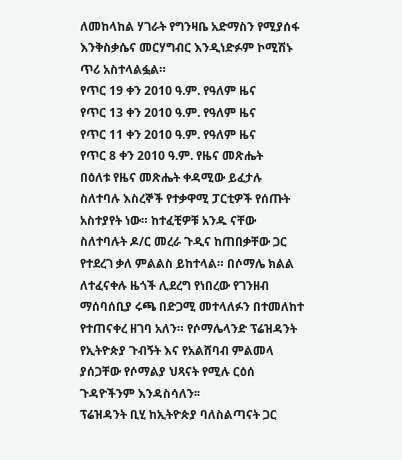ለመከላከል ሃገራት የግንዛቤ አድማስን የሚያሰፋ እንቅስቃሴና መርሃግብር እንዲነድፉም ኮሚሽኑ ጥሪ አስተላልፏል።
የጥር 19 ቀን 2010 ዓ.ም. የዓለም ዜና
የጥር 13 ቀን 2010 ዓ.ም. የዓለም ዜና
የጥር 11 ቀን 2010 ዓ.ም. የዓለም ዜና
የጥር 8 ቀን 2010 ዓ.ም. የዜና መጽሔት
በዕለቱ የዜና መጽሔት ቀዳሚው ይፈታሉ ስለተባሉ እስረኞች የተቃዋሚ ፓርቲዎች የሰጡት አስተያየት ነው። ከተፈቺዎቹ አንዱ ናቸው ስለተባሉት ዶ/ር መረራ ጉዲና ከጠበቃቸው ጋር የተደረገ ቃለ ምልልስ ይከተላል። በሶማሌ ክልል ለተፈናቀሉ ዜጎች ሊደረግ የነበረው የገንዘብ ማሰባሰቢያ ሩጫ በድጋሚ መተላለፉን በተመለከተ የተጠናቀረ ዘገባ አለን። የሶማሌላንድ ፕሬዝዳንት የኢትዮጵያ ጉብኝት እና የአልሸባብ ምልመላ ያሰጋቸው የሶማልያ ህጻናት የሚሉ ርዕሰ ጉዳዮችንም እንዳስሳለን፡፡
ፕሬዝዳንት ቢሂ ከኢትዮጵያ ባለስልጣናት ጋር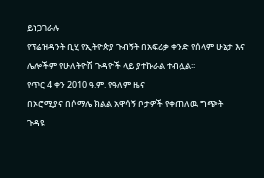ይነጋገራሉ
የፕሬዝዳንት ቢሂ የኢትዮጵያ ጉብኝት በአፍሪቃ ቀንድ የሰላም ሁኔታ እና ሌሎችም የሁለትዮሽ ጉዳዮች ላይ ያተኩራል ተብሏል፡፡
የጥር 4 ቀን 2010 ዓ.ም. የዓለም ዜና
በኦሮሚያና በሶማሌ ክልል አዋሳኝ ቦታዎች የቀጠለዉ ግጭት
ጉዳዩ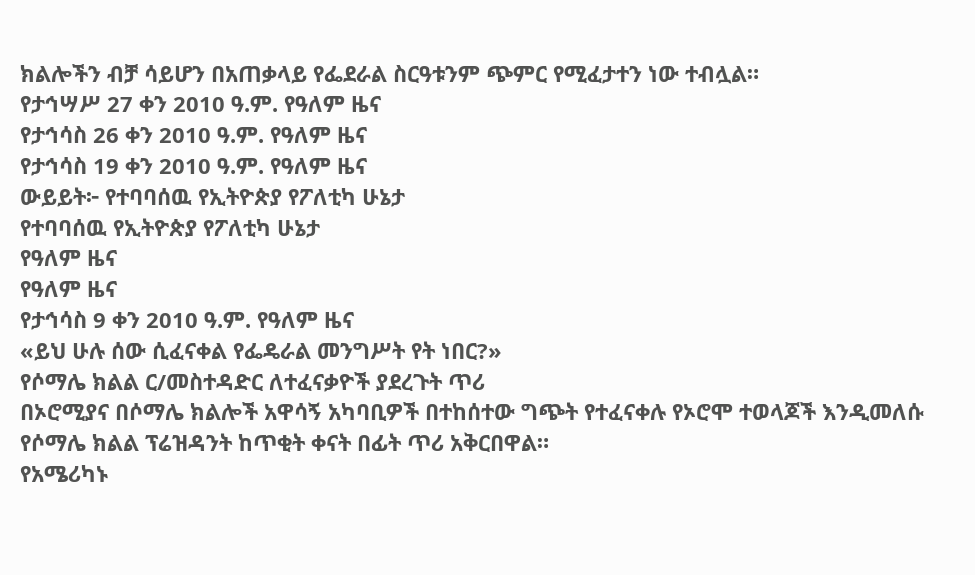ክልሎችን ብቻ ሳይሆን በአጠቃላይ የፌደራል ስርዓቱንም ጭምር የሚፈታተን ነው ተብሏል።
የታኅሣሥ 27 ቀን 2010 ዓ.ም. የዓለም ዜና
የታኅሳስ 26 ቀን 2010 ዓ.ም. የዓለም ዜና
የታኅሳስ 19 ቀን 2010 ዓ.ም. የዓለም ዜና
ውይይት፦ የተባባሰዉ የኢትዮጵያ የፖለቲካ ሁኔታ
የተባባሰዉ የኢትዮጵያ የፖለቲካ ሁኔታ
የዓለም ዜና
የዓለም ዜና
የታኅሳስ 9 ቀን 2010 ዓ.ም. የዓለም ዜና
«ይህ ሁሉ ሰው ሲፈናቀል የፌዴራል መንግሥት የት ነበር?»
የሶማሌ ክልል ር/መስተዳድር ለተፈናቃዮች ያደረጉት ጥሪ
በኦሮሚያና በሶማሌ ክልሎች አዋሳኝ አካባቢዎች በተከሰተው ግጭት የተፈናቀሉ የኦሮሞ ተወላጆች እንዲመለሱ የሶማሌ ክልል ፕሬዝዳንት ከጥቂት ቀናት በፊት ጥሪ አቅርበዋል።
የአሜሪካኑ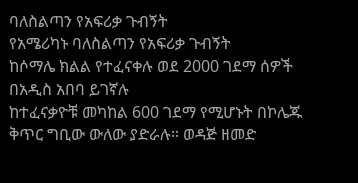ባለስልጣን የአፍሪቃ ጉብኝት
የአሜሪካኑ ባለስልጣን የአፍሪቃ ጉብኝት
ከሶማሌ ክልል የተፈናቀሉ ወደ 2000 ገደማ ሰዎች በአዲስ አበባ ይገኛሉ
ከተፈናቃዮቹ መካከል 600 ገደማ የሚሆኑት በኮሌጁ ቅጥር ግቢው ውለው ያድራሉ። ወዳጅ ዘመድ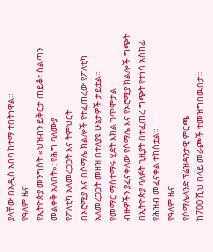ያላቸው በአዲስ አበባ ከተማ ተበትነዋል።
የዓለም ዜና
የኢትዮጵያ መንግስት «ህዝብን ይቅርታ ጠይቆ፣ ስልጣን መልቀቅ አለበት»: የሕግ ባለሙያ
የፖለቲካ አለመረጋጋት እና ትምህርት
በኦሮሚያ እና በሶማሌ ክልሎች የተፈጠረው የፖለቲካ አለመረጋጋት መዘዝ በተለያዩ ሁኔታዎች ታይቷል።
የመማር ማስተማሩ ሂደት እክል ገጥሞታል
ብዙዎችን ያፈናቀለው የሶማሌ እና የኦሮሚያ ክልሎች ግጭት
በኢትዮጵያ ባለፉት ጊዚያት በተፈጠረ ግጭት የተነሳ አስከፊ የሕዝብ መፈናቀል ተከስቷል።
የዓለም ዜና
የሶማሌላንድ ፕሬዝዳንታዊ ምርጫ
ከ700 ሺህ በላይ መራጮች ተመዝግበዉበታ።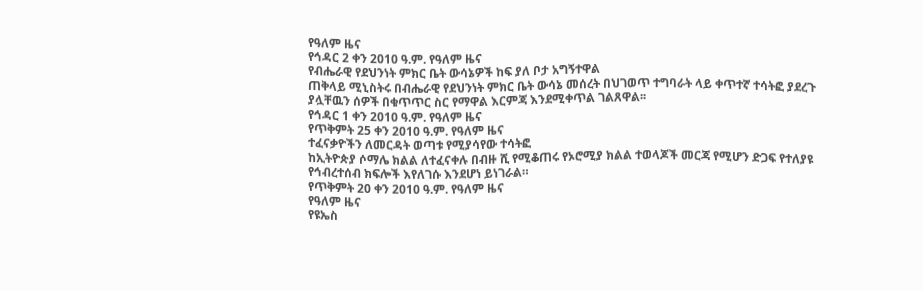የዓለም ዜና
የኅዳር 2 ቀን 2010 ዓ.ም. የዓለም ዜና
የብሔራዊ የደህንነት ምክር ቤት ውሳኔዎች ከፍ ያለ ቦታ አግኝተዋል
ጠቅላይ ሚኒስትሩ በብሔራዊ የደህንነት ምክር ቤት ውሳኔ መሰረት በህገወጥ ተግባራት ላይ ቀጥተኛ ተሳትፎ ያደረጉ ያሏቸዉን ሰዎች በቁጥጥር ስር የማዋል እርምጃ እንደሚቀጥል ገልጸዋል፡፡
የኅዳር 1 ቀን 2010 ዓ.ም. የዓለም ዜና
የጥቅምት 25 ቀን 2010 ዓ.ም. የዓለም ዜና
ተፈናቃዮችን ለመርዳት ወጣቱ የሚያሳየው ተሳትፎ
ከኢትዮጵያ ሶማሌ ክልል ለተፈናቀሉ በብዙ ሺ የሚቆጠሩ የኦሮሚያ ክልል ተወላጆች መርጃ የሚሆን ድጋፍ የተለያዩ የኅብረተሰብ ክፍሎች እየለገሱ እንደሆነ ይነገራል።
የጥቅምት 20 ቀን 2010 ዓ.ም. የዓለም ዜና
የዓለም ዜና
የዩኤስ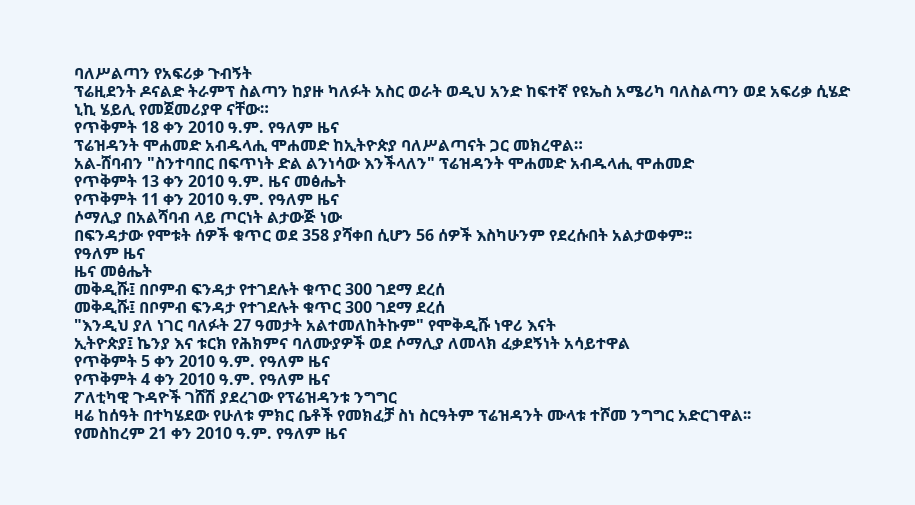ባለሥልጣን የአፍሪቃ ጉብኝት
ፕሬዚደንት ዶናልድ ትራምፕ ስልጣን ከያዙ ካለፉት አስር ወራት ወዲህ አንድ ከፍተኛ የዩኤስ አሜሪካ ባለስልጣን ወደ አፍሪቃ ሲሄድ ኒኪ ሄይሊ የመጀመሪያዋ ናቸው።
የጥቅምት 18 ቀን 2010 ዓ.ም. የዓለም ዜና
ፕሬዝዳንት ሞሐመድ አብዱላሒ ሞሐመድ ከኢትዮጵያ ባለሥልጣናት ጋር መክረዋል።
አል-ሸባብን "ስንተባበር በፍጥነት ድል ልንነሳው እንችላለን" ፕሬዝዳንት ሞሐመድ አብዱላሒ ሞሐመድ
የጥቅምት 13 ቀን 2010 ዓ.ም. ዜና መፅሔት
የጥቅምት 11 ቀን 2010 ዓ.ም. የዓለም ዜና
ሶማሊያ በአልሻባብ ላይ ጦርነት ልታውጅ ነው
በፍንዳታው የሞቱት ሰዎች ቁጥር ወደ 358 ያሻቀበ ሲሆን 56 ሰዎች እስካሁንም የደረሱበት አልታወቀም፡፡
የዓለም ዜና
ዜና መፅሔት
መቅዲሹ፤ በቦምብ ፍንዳታ የተገደሉት ቁጥር 300 ገደማ ደረሰ
መቅዲሹ፤ በቦምብ ፍንዳታ የተገደሉት ቁጥር 300 ገደማ ደረሰ
"እንዲህ ያለ ነገር ባለፉት 27 ዓመታት አልተመለከትኩም" የሞቅዲሹ ነዋሪ እናት
ኢትዮጵያ፤ ኬንያ እና ቱርክ የሕክምና ባለሙያዎች ወደ ሶማሊያ ለመላክ ፈቃደኝነት አሳይተዋል
የጥቅምት 5 ቀን 2010 ዓ.ም. የዓለም ዜና
የጥቅምት 4 ቀን 2010 ዓ.ም. የዓለም ዜና
ፖለቲካዊ ጉዳዮች ገሸሽ ያደረገው የፕሬዝዳንቱ ንግግር
ዛሬ ከሰዓት በተካሄደው የሁለቱ ምክር ቤቶች የመክፈቻ ስነ ስርዓትም ፕሬዝዳንት ሙላቱ ተሾመ ንግግር አድርገዋል፡፡
የመስከረም 21 ቀን 2010 ዓ.ም. የዓለም ዜና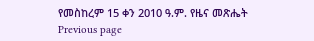የመስከረም 15 ቀን 2010 ዓ.ም. የዜና መጽሔት
Previous page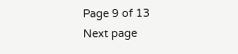Page 9 of 13
Next page